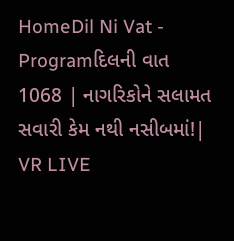HomeDil Ni Vat - Programદિલની વાત 1068 | નાગરિકોને સલામત સવારી કેમ નથી નસીબમાં!| VR LIVE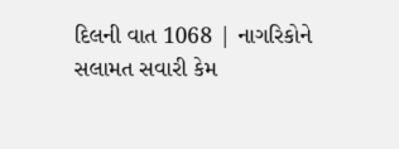દિલની વાત 1068 | નાગરિકોને સલામત સવારી કેમ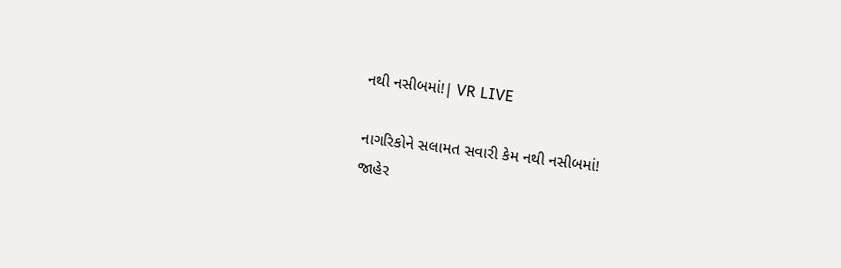નથી નસીબમાં!| VR LIVE

નાગરિકોને સલામત સવારી કેમ નથી નસીબમાં!
જાહેર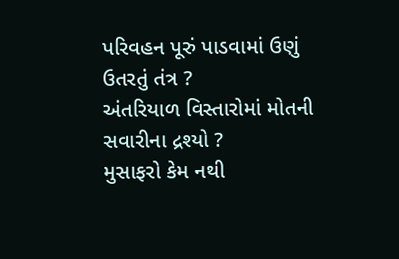પરિવહન પૂરું પાડવામાં ઉણું ઉતરતું તંત્ર ?
અંતરિયાળ વિસ્તારોમાં મોતની સવારીના દ્રશ્યો ?
મુસાફરો કેમ નથી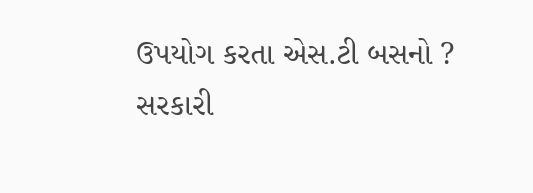ઉપયોગ કરતા એસ.ટી બસનો ?
સરકારી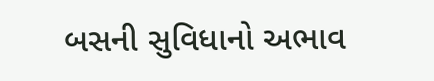બસની સુવિધાનો અભાવ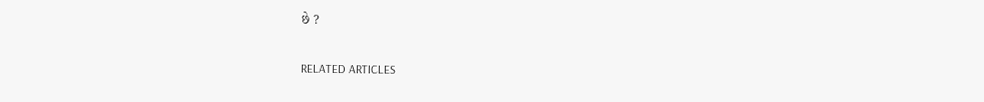છે ?

RELATED ARTICLES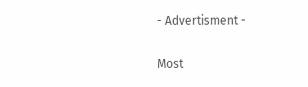- Advertisment -

Most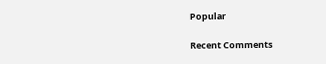Popular

Recent Comments